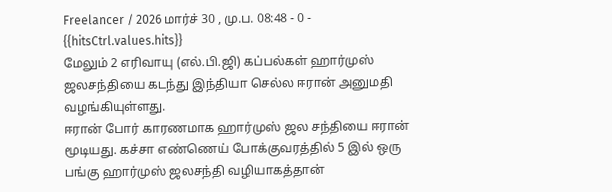Freelancer / 2026 மார்ச் 30 , மு.ப. 08:48 - 0 - {{hitsCtrl.values.hits}}
மேலும் 2 எரிவாயு (எல்.பி.ஜி) கப்பல்கள் ஹார்முஸ் ஜலசந்தியை கடந்து இந்தியா செல்ல ஈரான் அனுமதி வழங்கியுள்ளது.
ஈரான் போர் காரணமாக ஹார்முஸ் ஜல சந்தியை ஈரான் மூடியது. கச்சா எண்ணெய் போக்குவரத்தில் 5 இல் ஒரு பங்கு ஹார்முஸ் ஜலசந்தி வழியாகத்தான்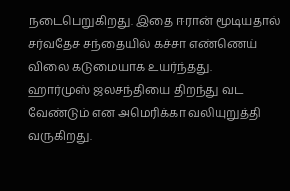நடைபெறுகிறது. இதை ஈரான் மூடியதால் சர்வதேச சந்தையில் கச்சா எண்ணெய் விலை கடுமையாக உயர்ந்தது.
ஹார்முஸ் ஜலசந்தியை திறந்து வட வேண்டும் என அமெரிக்கா வலியுறுத்தி வருகிறது.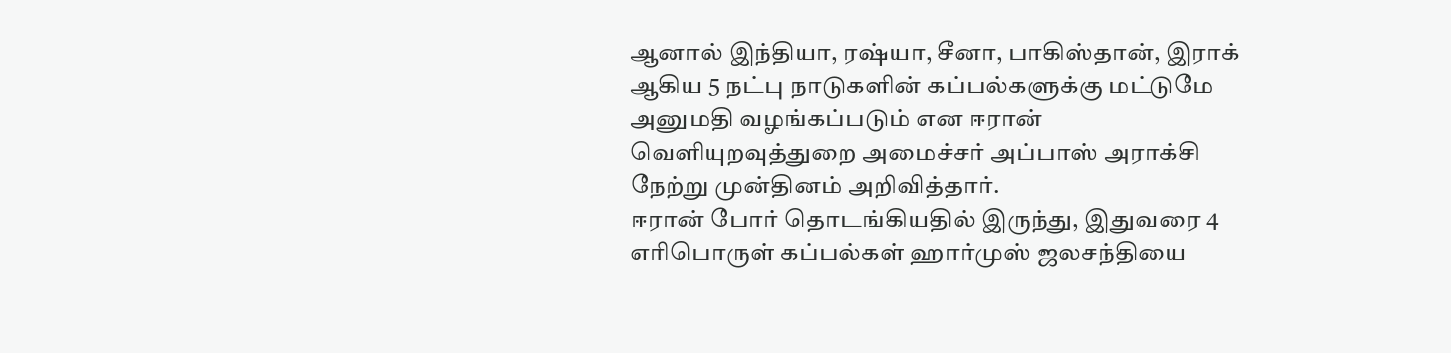ஆனால் இந்தியா, ரஷ்யா, சீனா, பாகிஸ்தான், இராக் ஆகிய 5 நட்பு நாடுகளின் கப்பல்களுக்கு மட்டுமே அனுமதி வழங்கப்படும் என ஈரான் வெளியுறவுத்துறை அமைச்சர் அப்பாஸ் அராக்சி நேற்று முன்தினம் அறிவித்தார்.
ஈரான் போர் தொடங்கியதில் இருந்து, இதுவரை 4 எரிபொருள் கப்பல்கள் ஹார்முஸ் ஜலசந்தியை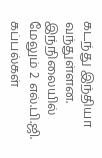கடந்து இந்தியா வந்துள்ளன. இந்நிலையில் மேலும் 2 எல்.பி.ஜி. கப்பல்கள்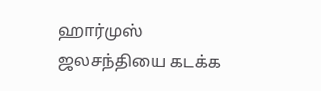ஹார்முஸ் ஜலசந்தியை கடக்க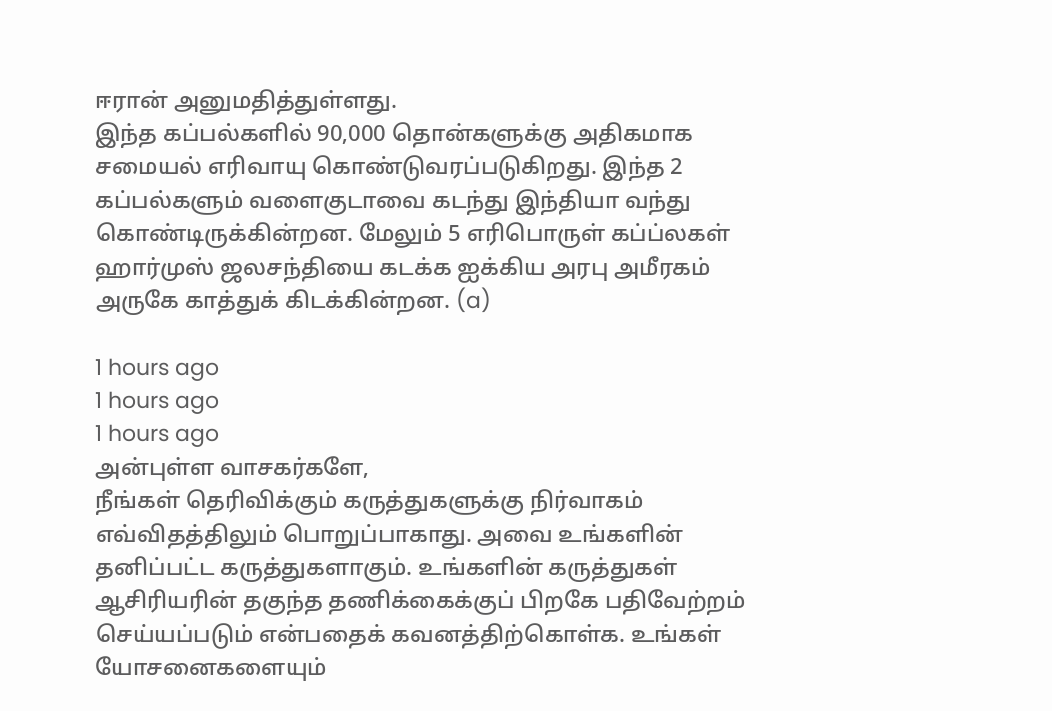ஈரான் அனுமதித்துள்ளது.
இந்த கப்பல்களில் 90,000 தொன்களுக்கு அதிகமாக சமையல் எரிவாயு கொண்டுவரப்படுகிறது. இந்த 2 கப்பல்களும் வளைகுடாவை கடந்து இந்தியா வந்து கொண்டிருக்கின்றன. மேலும் 5 எரிபொருள் கப்ப்லகள் ஹார்முஸ் ஜலசந்தியை கடக்க ஐக்கிய அரபு அமீரகம் அருகே காத்துக் கிடக்கின்றன. (a)

1 hours ago
1 hours ago
1 hours ago
அன்புள்ள வாசகர்களே,
நீங்கள் தெரிவிக்கும் கருத்துகளுக்கு நிர்வாகம் எவ்விதத்திலும் பொறுப்பாகாது. அவை உங்களின் தனிப்பட்ட கருத்துகளாகும். உங்களின் கருத்துகள் ஆசிரியரின் தகுந்த தணிக்கைக்குப் பிறகே பதிவேற்றம் செய்யப்படும் என்பதைக் கவனத்திற்கொள்க. உங்கள் யோசனைகளையும்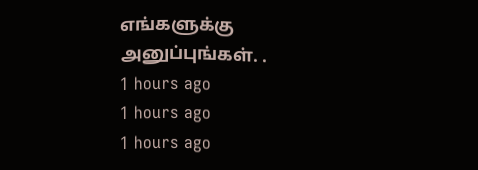எங்களுக்கு அனுப்புங்கள். .
1 hours ago
1 hours ago
1 hours ago